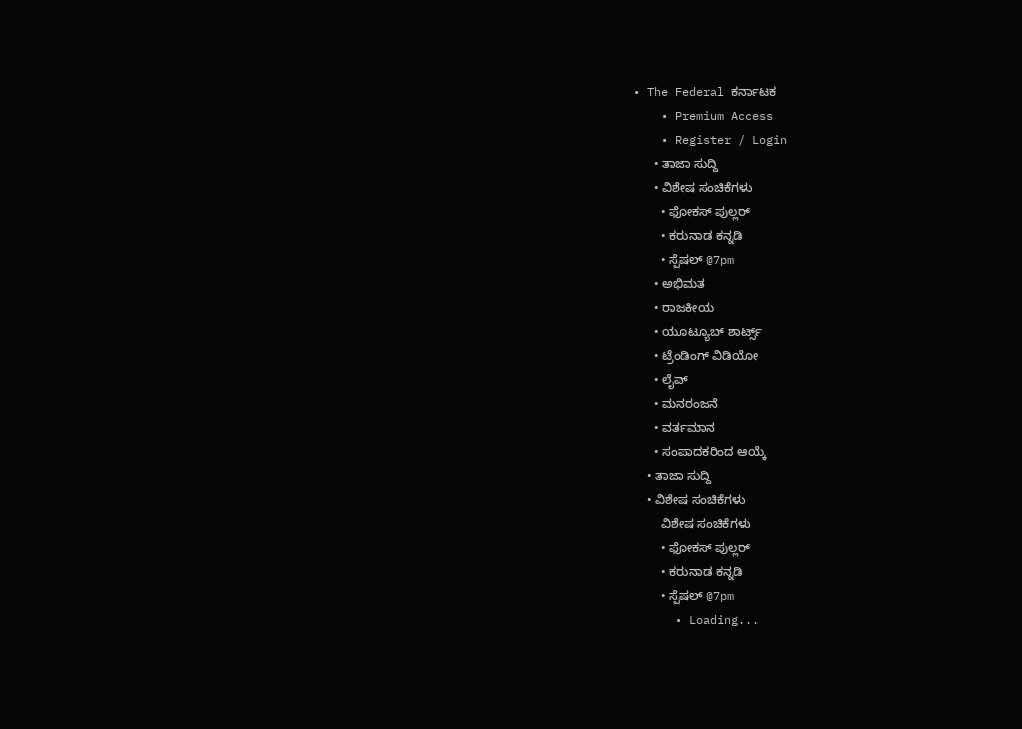• The Federal ಕರ್ನಾಟಕ
    • Premium Access
    • Register / Login
      • ತಾಜಾ ಸುದ್ದಿ
      • ವಿಶೇಷ ಸಂಚಿಕೆಗಳು
        • ಫೋಕಸ್‌ ಪುಲ್ಲರ್‌
        • ಕರುನಾಡ ಕನ್ನಡಿ
        • ಸ್ಪೆಷಲ್‌ @7pm
      • ಅಭಿಮತ
      • ರಾಜಕೀಯ
      • ಯೂಟ್ಯೂಬ್‌ ಶಾರ್ಟ್ಸ್‌
      • ಟ್ರೆಂಡಿಂಗ್‌ ವಿಡಿಯೋ
      • ಲೈವ್‌
      • ಮನರಂಜನೆ
      • ವರ್ತಮಾನ
      • ಸಂಪಾದಕರಿಂದ ಆಯ್ಕೆ
    • ತಾಜಾ ಸುದ್ದಿ
    • ವಿಶೇಷ ಸಂಚಿಕೆಗಳು
        ವಿಶೇಷ ಸಂಚಿಕೆಗಳು
        • ಫೋಕಸ್‌ ಪುಲ್ಲರ್‌
        • ಕರುನಾಡ ಕನ್ನಡಿ
        • ಸ್ಪೆಷಲ್‌ @7pm
      • Loading...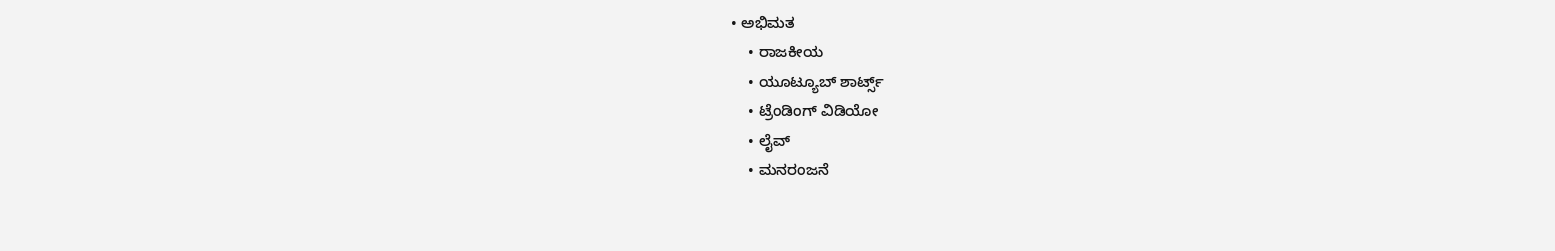• ಅಭಿಮತ
    • ರಾಜಕೀಯ
    • ಯೂಟ್ಯೂಬ್‌ ಶಾರ್ಟ್ಸ್‌
    • ಟ್ರೆಂಡಿಂಗ್‌ ವಿಡಿಯೋ
    • ಲೈವ್‌
    • ಮನರಂಜನೆ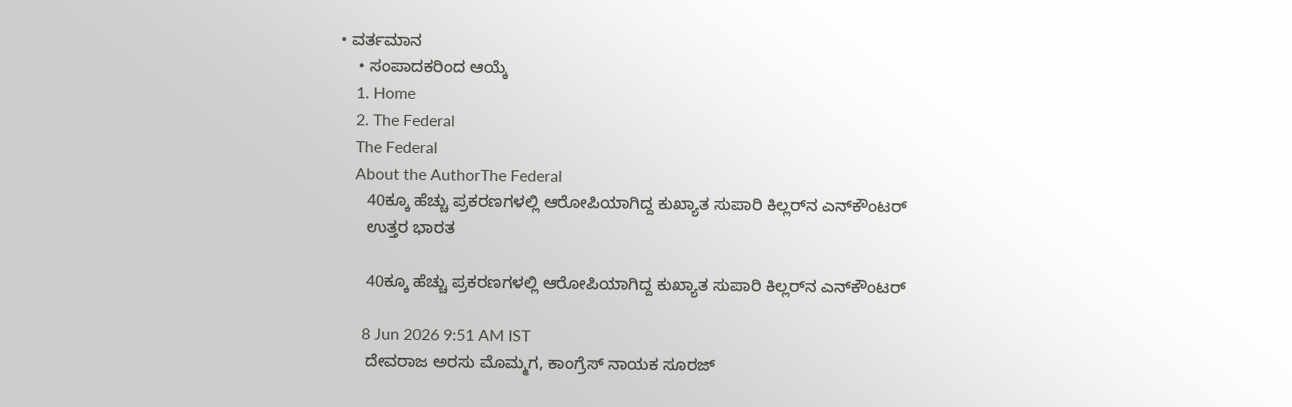• ವರ್ತಮಾನ
    • ಸಂಪಾದಕರಿಂದ ಆಯ್ಕೆ
    1. Home
    2. The Federal
    The Federal
    About the AuthorThe Federal
      40ಕ್ಕೂ ಹೆಚ್ಚು ಪ್ರಕರಣಗಳಲ್ಲಿ ಆರೋಪಿಯಾಗಿದ್ದ ಕುಖ್ಯಾತ ಸುಪಾರಿ ಕಿಲ್ಲರ್‌ನ ಎನ್‌ಕೌಂಟರ್‌
      ಉತ್ತರ ಭಾರತ

      40ಕ್ಕೂ ಹೆಚ್ಚು ಪ್ರಕರಣಗಳಲ್ಲಿ ಆರೋಪಿಯಾಗಿದ್ದ ಕುಖ್ಯಾತ ಸುಪಾರಿ ಕಿಲ್ಲರ್‌ನ ಎನ್‌ಕೌಂಟರ್‌

      8 Jun 2026 9:51 AM IST
      ದೇವರಾಜ ಅರಸು ಮೊಮ್ಮಗ, ಕಾಂಗ್ರೆಸ್‌ ನಾಯಕ ಸೂರಜ್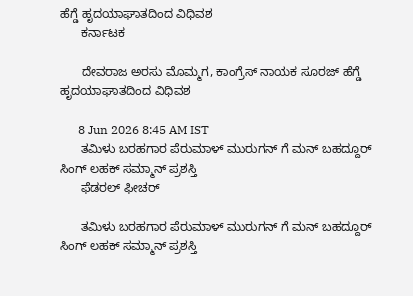ಹೆಗ್ಡೆ ಹೃದಯಾಘಾತದಿಂದ ವಿಧಿವಶ
      ಕರ್ನಾಟಕ

      ದೇವರಾಜ ಅರಸು ಮೊಮ್ಮಗ, ಕಾಂಗ್ರೆಸ್‌ ನಾಯಕ ಸೂರಜ್ ಹೆಗ್ಡೆ ಹೃದಯಾಘಾತದಿಂದ ವಿಧಿವಶ

      8 Jun 2026 8:45 AM IST
      ತಮಿಳು ಬರಹಗಾರ ಪೆರುಮಾಳ್ ಮುರುಗನ್ ಗೆ ಮನ್ ಬಹದ್ದೂರ್ ಸಿಂಗ್ ಲಹಕ್ ಸಮ್ಮಾನ್ ಪ್ರಶಸ್ತಿ
      ಫೆಡರಲ್ ಫೀಚರ್

      ತಮಿಳು ಬರಹಗಾರ ಪೆರುಮಾಳ್ ಮುರುಗನ್ ಗೆ ಮನ್ ಬಹದ್ದೂರ್ ಸಿಂಗ್ ಲಹಕ್ ಸಮ್ಮಾನ್ ಪ್ರಶಸ್ತಿ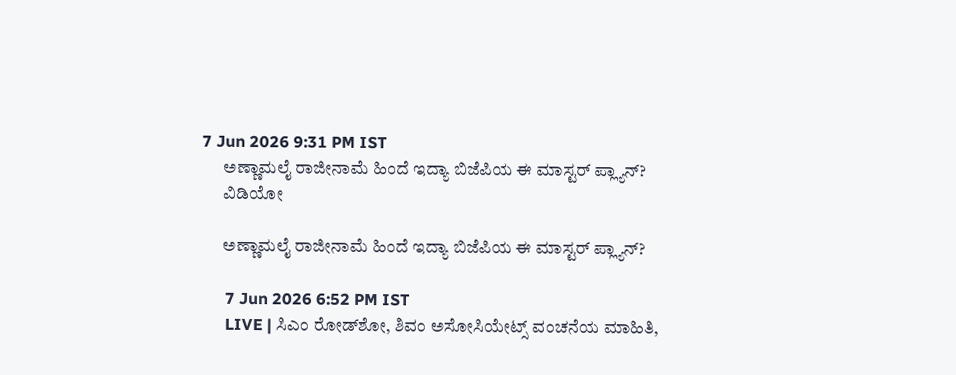7 Jun 2026 9:31 PM IST
      ಅಣ್ಣಾಮಲೈ ರಾಜೀನಾಮೆ ಹಿಂದೆ ಇದ್ಯಾ ಬಿಜೆಪಿಯ ಈ ಮಾಸ್ಟರ್‌ ಪ್ಲ್ಯಾನ್‌?
      ವಿಡಿಯೋ

      ಅಣ್ಣಾಮಲೈ ರಾಜೀನಾಮೆ ಹಿಂದೆ ಇದ್ಯಾ ಬಿಜೆಪಿಯ ಈ ಮಾಸ್ಟರ್‌ ಪ್ಲ್ಯಾನ್‌?

      7 Jun 2026 6:52 PM IST
      LIVE | ಸಿಎಂ ರೋಡ್‌ಶೋ, ಶಿವಂ ಅಸೋಸಿಯೇಟ್ಸ್‌ ವಂಚನೆಯ ಮಾಹಿತಿ,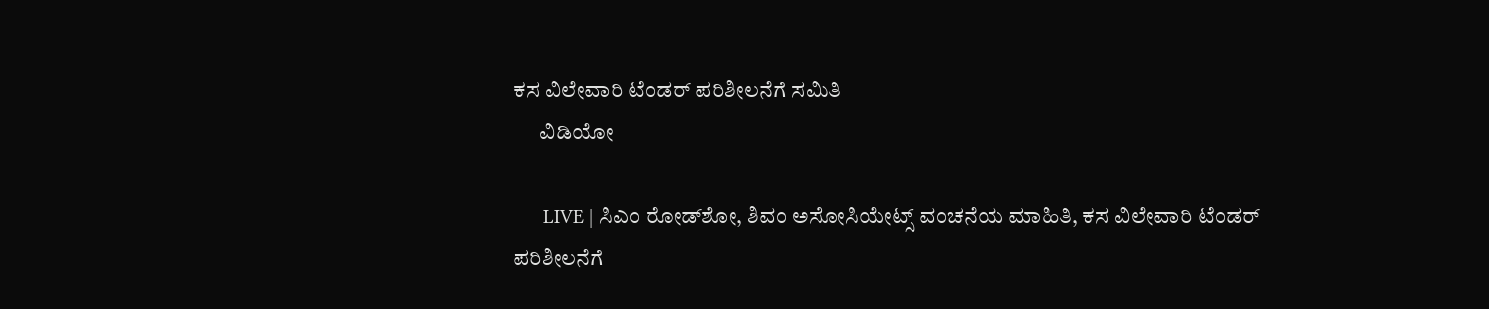ಕಸ ವಿಲೇವಾರಿ ಟೆಂಡರ್‌ ಪರಿಶೀಲನೆಗೆ ಸಮಿತಿ
      ವಿಡಿಯೋ

      LIVE | ಸಿಎಂ ರೋಡ್‌ಶೋ, ಶಿವಂ ಅಸೋಸಿಯೇಟ್ಸ್‌ ವಂಚನೆಯ ಮಾಹಿತಿ, ಕಸ ವಿಲೇವಾರಿ ಟೆಂಡರ್‌ ಪರಿಶೀಲನೆಗೆ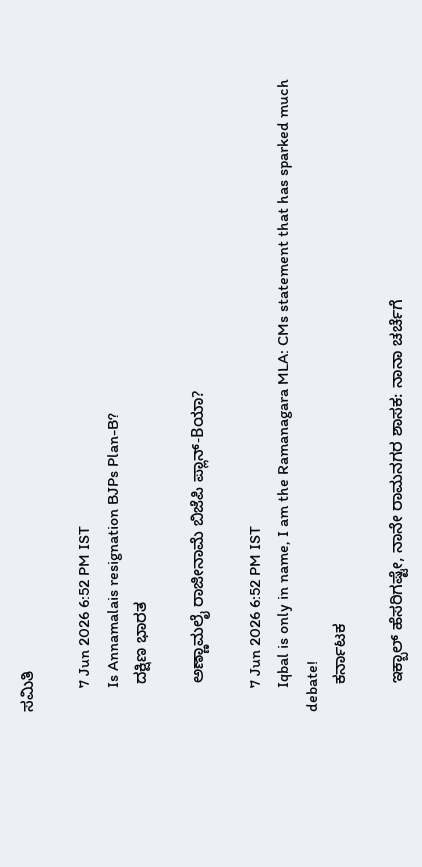ಸಮಿತಿ

      7 Jun 2026 6:52 PM IST
      Is Annamalais resignation BJPs Plan-B?
      ದಕ್ಷಿಣ ಭಾರತ

      ಅಣ್ಣಾಮಲೈ ರಾಜೀನಾಮೆ ಬಿಜೆಪಿ ಪ್ಲಾನ್-Bಯಾ?

      7 Jun 2026 6:52 PM IST
      Iqbal is only in name, I am the Ramanagara MLA: CMs statement that has sparked much debate!
      ಕರ್ನಾಟಕ

      ಇಕ್ಬಾಲ್‌ ಹೆಸರಿಗಷ್ಟೇ, ನಾನೇ ರಾಮನಗರ ಶಾಸಕ: ನಾನಾ ಚರ್ಚೆಗೆ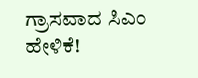ಗ್ರಾಸವಾದ ಸಿಎಂ ಹೇಳಿಕೆ!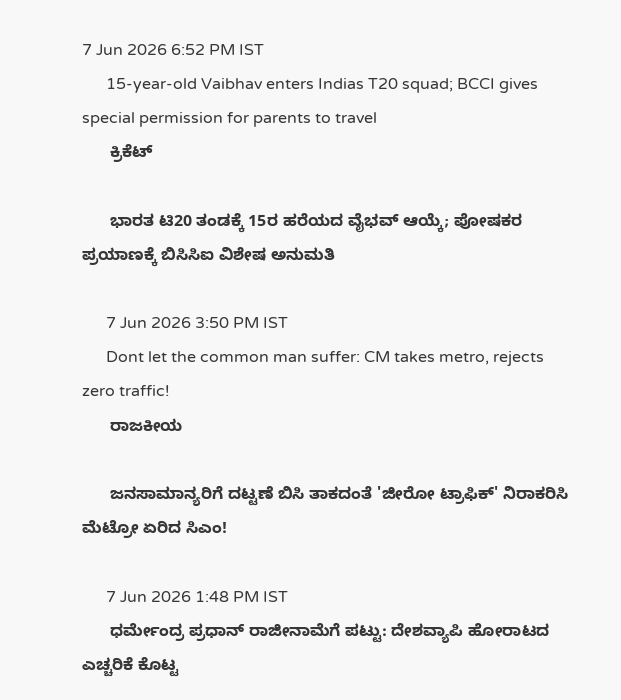7 Jun 2026 6:52 PM IST
      15-year-old Vaibhav enters Indias T20 squad; BCCI gives special permission for parents to travel
      ಕ್ರಿಕೆಟ್

      ಭಾರತ ಟಿ20 ತಂಡಕ್ಕೆ 15ರ ಹರೆಯದ ವೈಭವ್ ಆಯ್ಕೆ; ಪೋಷಕರ ಪ್ರಯಾಣಕ್ಕೆ ಬಿಸಿಸಿಐ ವಿಶೇಷ ಅನುಮತಿ

      7 Jun 2026 3:50 PM IST
      Dont let the common man suffer: CM takes metro, rejects zero traffic!
      ರಾಜಕೀಯ

      ಜನಸಾಮಾನ್ಯರಿಗೆ ದಟ್ಟಣೆ ಬಿಸಿ ತಾಕದಂತೆ 'ಜೀರೋ ಟ್ರಾಫಿಕ್' ನಿರಾಕರಿಸಿ ಮೆಟ್ರೋ ಏರಿದ ಸಿಎಂ!

      7 Jun 2026 1:48 PM IST
      ಧರ್ಮೇಂದ್ರ ಪ್ರಧಾನ್ ರಾಜೀನಾಮೆಗೆ ಪಟ್ಟು: ದೇಶವ್ಯಾಪಿ ಹೋರಾಟದ ಎಚ್ಚರಿಕೆ ಕೊಟ್ಟ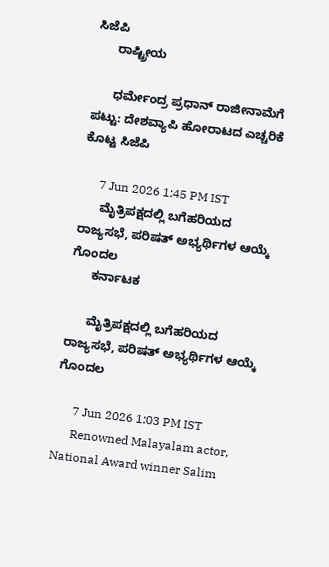ಸಿಜೆಪಿ
      ರಾಷ್ಟ್ರೀಯ

      ಧರ್ಮೇಂದ್ರ ಪ್ರಧಾನ್ ರಾಜೀನಾಮೆಗೆ ಪಟ್ಟು: ದೇಶವ್ಯಾಪಿ ಹೋರಾಟದ ಎಚ್ಚರಿಕೆ ಕೊಟ್ಟ ಸಿಜೆಪಿ

      7 Jun 2026 1:45 PM IST
      ಮೈತ್ರಿಪಕ್ಷದಲ್ಲಿ ಬಗೆಹರಿಯದ ರಾಜ್ಯಸಭೆ, ಪರಿಷತ್ ಅಭ್ಯರ್ಥಿಗಳ ಆಯ್ಕೆ ಗೊಂದಲ
      ಕರ್ನಾಟಕ

      ಮೈತ್ರಿಪಕ್ಷದಲ್ಲಿ ಬಗೆಹರಿಯದ ರಾಜ್ಯಸಭೆ, ಪರಿಷತ್ ಅಭ್ಯರ್ಥಿಗಳ ಆಯ್ಕೆ ಗೊಂದಲ

      7 Jun 2026 1:03 PM IST
      Renowned Malayalam actor, National Award winner Salim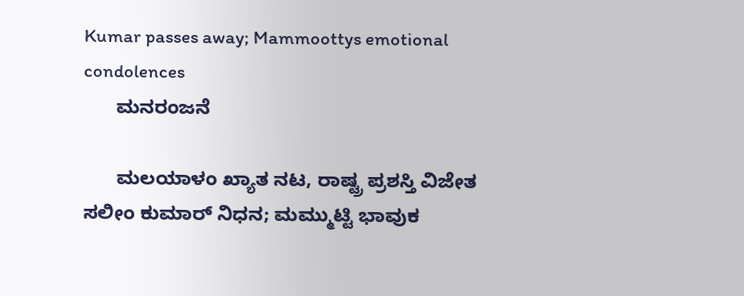Kumar passes away; Mammoottys emotional condolences
      ಮನರಂಜನೆ

      ಮಲಯಾಳಂ ಖ್ಯಾತ ನಟ, ರಾಷ್ಟ್ರ ಪ್ರಶಸ್ತಿ ವಿಜೇತ ಸಲೀಂ ಕುಮಾರ್ ನಿಧನ; ಮಮ್ಮುಟ್ಟಿ ಭಾವುಕ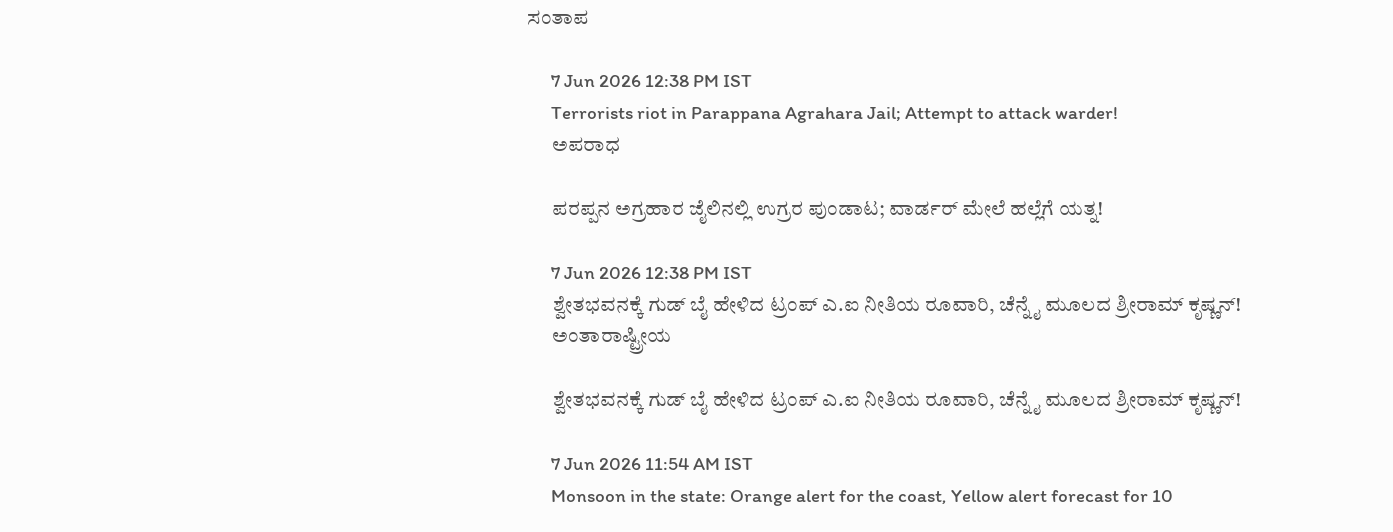ಸಂತಾಪ

      7 Jun 2026 12:38 PM IST
      Terrorists riot in Parappana Agrahara Jail; Attempt to attack warder!
      ಅಪರಾಧ

      ಪರಪ್ಪನ ಅಗ್ರಹಾರ ಜೈಲಿನಲ್ಲಿ ಉಗ್ರರ ಪುಂಡಾಟ; ವಾರ್ಡರ್ ಮೇಲೆ ಹಲ್ಲೆಗೆ ಯತ್ನ!

      7 Jun 2026 12:38 PM IST
      ಶ್ವೇತಭವನಕ್ಕೆ ಗುಡ್ ಬೈ ಹೇಳಿದ ಟ್ರಂಪ್ ಎ.ಐ ನೀತಿಯ ರೂವಾರಿ, ಚೆನ್ನೈ ಮೂಲದ ಶ್ರೀರಾಮ್ ಕೃಷ್ಣನ್!
      ಅಂತಾರಾಷ್ಟ್ರೀಯ

      ಶ್ವೇತಭವನಕ್ಕೆ ಗುಡ್ ಬೈ ಹೇಳಿದ ಟ್ರಂಪ್ ಎ.ಐ ನೀತಿಯ ರೂವಾರಿ, ಚೆನ್ನೈ ಮೂಲದ ಶ್ರೀರಾಮ್ ಕೃಷ್ಣನ್!

      7 Jun 2026 11:54 AM IST
      Monsoon in the state: Orange alert for the coast, Yellow alert forecast for 10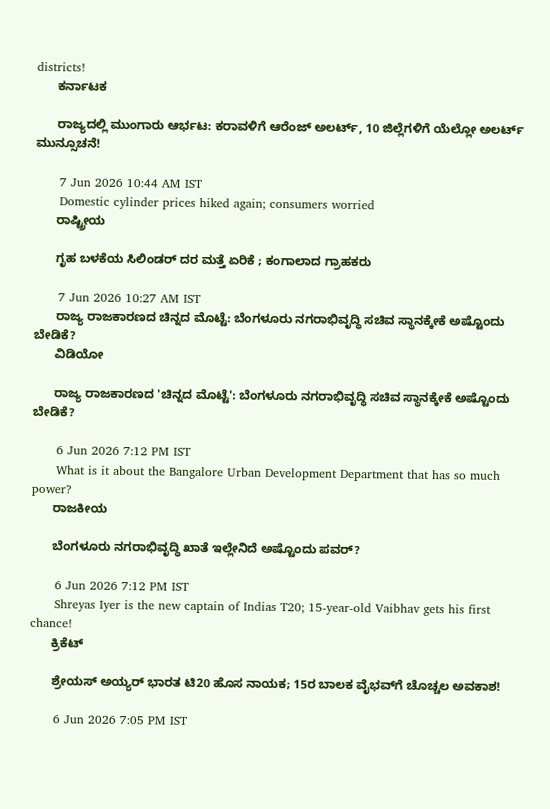districts!
      ಕರ್ನಾಟಕ

      ರಾಜ್ಯದಲ್ಲಿ ಮುಂಗಾರು ಆರ್ಭಟ: ಕರಾವಳಿಗೆ ಆರೆಂಜ್ ಅಲರ್ಟ್, 10 ಜಿಲ್ಲೆಗಳಿಗೆ ಯೆಲ್ಲೋ ಅಲರ್ಟ್ ಮುನ್ಸೂಚನೆ!

      7 Jun 2026 10:44 AM IST
      Domestic cylinder prices hiked again; consumers worried
      ರಾಷ್ಟ್ರೀಯ

      ಗೃಹ ಬಳಕೆಯ ಸಿಲಿಂಡರ್ ದರ ಮತ್ತೆ ಏರಿಕೆ ; ಕಂಗಾಲಾದ ಗ್ರಾಹಕರು

      7 Jun 2026 10:27 AM IST
      ರಾಜ್ಯ ರಾಜಕಾರಣದ ಚಿನ್ನದ ಮೊಟ್ಟೆ: ಬೆಂಗಳೂರು ನಗರಾಭಿವೃದ್ಧಿ ಸಚಿವ ಸ್ಥಾನಕ್ಕೇಕೆ ಅಷ್ಟೊಂದು ಬೇಡಿಕೆ?
      ವಿಡಿಯೋ

      ರಾಜ್ಯ ರಾಜಕಾರಣದ 'ಚಿನ್ನದ ಮೊಟ್ಟೆ': ಬೆಂಗಳೂರು ನಗರಾಭಿವೃದ್ಧಿ ಸಚಿವ ಸ್ಥಾನಕ್ಕೇಕೆ ಅಷ್ಟೊಂದು ಬೇಡಿಕೆ?

      6 Jun 2026 7:12 PM IST
      What is it about the Bangalore Urban Development Department that has so much power?
      ರಾಜಕೀಯ

      ಬೆಂಗಳೂರು ನಗರಾಭಿವೃದ್ಧಿ ಖಾತೆ ಇಲ್ಲೇನಿದೆ ಅಷ್ಟೊಂದು ಪವರ್?

      6 Jun 2026 7:12 PM IST
      Shreyas Iyer is the new captain of Indias T20; 15-year-old Vaibhav gets his first chance!
      ಕ್ರಿಕೆಟ್

      ಶ್ರೇಯಸ್ ಅಯ್ಯರ್ ಭಾರತ ಟಿ20 ಹೊಸ ನಾಯಕ; 15ರ ಬಾಲಕ ವೈಭವ್‌ಗೆ ಚೊಚ್ಚಲ ಅವಕಾಶ!

      6 Jun 2026 7:05 PM IST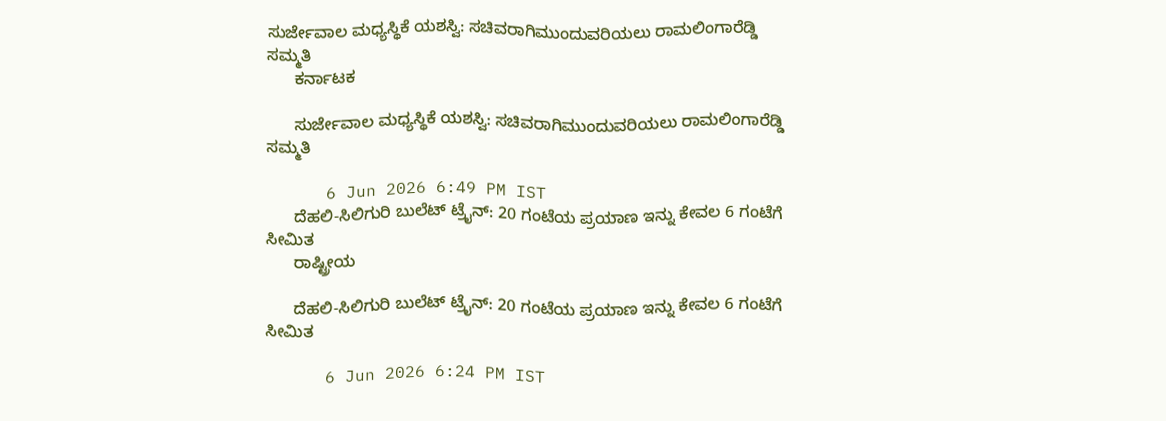ಸುರ್ಜೇವಾಲ ಮಧ್ಯಸ್ಥಿಕೆ ಯಶಸ್ವಿ: ಸಚಿವರಾಗಿಮುಂದುವರಿಯಲು ರಾಮಲಿಂಗಾರೆಡ್ಡಿ ಸಮ್ಮತಿ
      ಕರ್ನಾಟಕ

      ಸುರ್ಜೇವಾಲ ಮಧ್ಯಸ್ಥಿಕೆ ಯಶಸ್ವಿ: ಸಚಿವರಾಗಿಮುಂದುವರಿಯಲು ರಾಮಲಿಂಗಾರೆಡ್ಡಿ ಸಮ್ಮತಿ

      6 Jun 2026 6:49 PM IST
      ದೆಹಲಿ-ಸಿಲಿಗುರಿ ಬುಲೆಟ್ ಟ್ರೈನ್: 20 ಗಂಟೆಯ ಪ್ರಯಾಣ ಇನ್ನು ಕೇವಲ 6 ಗಂಟೆಗೆ ಸೀಮಿತ
      ರಾಷ್ಟ್ರೀಯ

      ದೆಹಲಿ-ಸಿಲಿಗುರಿ ಬುಲೆಟ್ ಟ್ರೈನ್: 20 ಗಂಟೆಯ ಪ್ರಯಾಣ ಇನ್ನು ಕೇವಲ 6 ಗಂಟೆಗೆ ಸೀಮಿತ

      6 Jun 2026 6:24 PM IST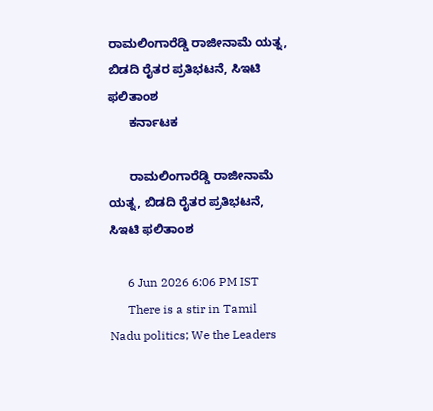ರಾಮಲಿಂಗಾರೆಡ್ಡಿ ರಾಜೀನಾಮೆ ಯತ್ನ, ಬಿಡದಿ ರೈತರ ಪ್ರತಿಭಟನೆ, ಸಿಇಟಿ ಫಲಿತಾಂಶ
      ಕರ್ನಾಟಕ

      ರಾಮಲಿಂಗಾರೆಡ್ಡಿ ರಾಜೀನಾಮೆ ಯತ್ನ, ಬಿಡದಿ ರೈತರ ಪ್ರತಿಭಟನೆ, ಸಿಇಟಿ ಫಲಿತಾಂಶ

      6 Jun 2026 6:06 PM IST
      There is a stir in Tamil Nadu politics; We the Leaders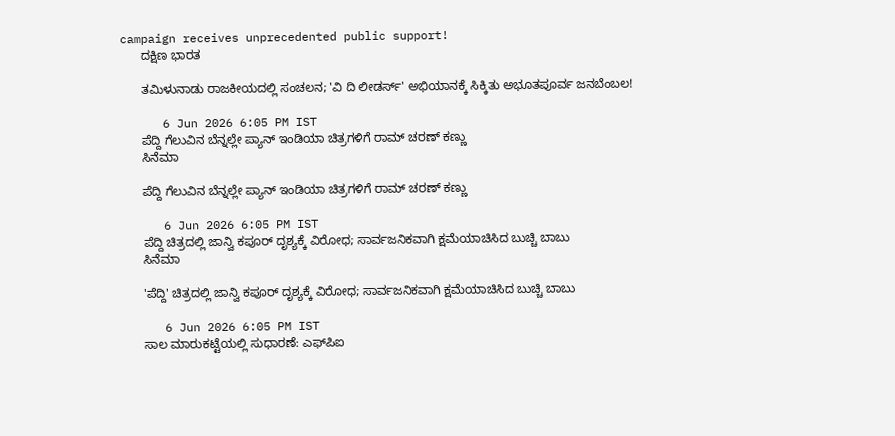campaign receives unprecedented public support!
      ದಕ್ಷಿಣ ಭಾರತ

      ತಮಿಳುನಾಡು ರಾಜಕೀಯದಲ್ಲಿ ಸಂಚಲನ; 'ವಿ ದಿ ಲೀಡರ್ಸ್' ಅಭಿಯಾನಕ್ಕೆ ಸಿಕ್ಕಿತು ಅಭೂತಪೂರ್ವ ಜನಬೆಂಬಲ!

      6 Jun 2026 6:05 PM IST
      ಪೆದ್ದಿ ಗೆಲುವಿನ ಬೆನ್ನಲ್ಲೇ ಪ್ಯಾನ್ ಇಂಡಿಯಾ ಚಿತ್ರಗಳಿಗೆ ರಾಮ್ ಚರಣ್ ಕಣ್ಣು
      ಸಿನೆಮಾ

      ಪೆದ್ದಿ ಗೆಲುವಿನ ಬೆನ್ನಲ್ಲೇ ಪ್ಯಾನ್ ಇಂಡಿಯಾ ಚಿತ್ರಗಳಿಗೆ ರಾಮ್ ಚರಣ್ ಕಣ್ಣು

      6 Jun 2026 6:05 PM IST
      ಪೆದ್ದಿ ಚಿತ್ರದಲ್ಲಿ ಜಾನ್ವಿ ಕಪೂರ್ ದೃಶ್ಯಕ್ಕೆ ವಿರೋಧ; ಸಾರ್ವಜನಿಕವಾಗಿ ಕ್ಷಮೆಯಾಚಿಸಿದ ಬುಚ್ಚಿ ಬಾಬು
      ಸಿನೆಮಾ

      'ಪೆದ್ದಿ' ಚಿತ್ರದಲ್ಲಿ ಜಾನ್ವಿ ಕಪೂರ್ ದೃಶ್ಯಕ್ಕೆ ವಿರೋಧ; ಸಾರ್ವಜನಿಕವಾಗಿ ಕ್ಷಮೆಯಾಚಿಸಿದ ಬುಚ್ಚಿ ಬಾಬು

      6 Jun 2026 6:05 PM IST
      ಸಾಲ ಮಾರುಕಟ್ಟೆಯಲ್ಲಿ ಸುಧಾರಣೆ: ಎಫ್‌ಪಿಐ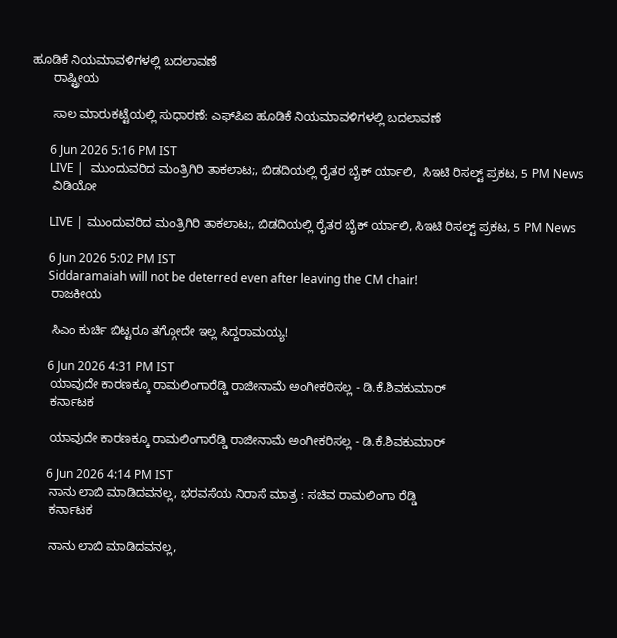ಹೂಡಿಕೆ ನಿಯಮಾವಳಿಗಳಲ್ಲಿ ಬದಲಾವಣೆ
      ರಾಷ್ಟ್ರೀಯ

      ಸಾಲ ಮಾರುಕಟ್ಟೆಯಲ್ಲಿ ಸುಧಾರಣೆ: ಎಫ್‌ಪಿಐ ಹೂಡಿಕೆ ನಿಯಮಾವಳಿಗಳಲ್ಲಿ ಬದಲಾವಣೆ

      6 Jun 2026 5:16 PM IST
      LIVE |  ಮುಂದುವರಿದ ಮಂತ್ರಿಗಿರಿ ತಾಕಲಾಟ;, ಬಿಡದಿಯಲ್ಲಿ ರೈತರ ಬೈಕ್ ರ್ಯಾಲಿ,  ಸಿಇಟಿ ರಿಸಲ್ಟ್ ಪ್ರಕಟ, 5 PM News
      ವಿಡಿಯೋ

      LIVE | ಮುಂದುವರಿದ ಮಂತ್ರಿಗಿರಿ ತಾಕಲಾಟ;, ಬಿಡದಿಯಲ್ಲಿ ರೈತರ ಬೈಕ್ ರ್ಯಾಲಿ, ಸಿಇಟಿ ರಿಸಲ್ಟ್ ಪ್ರಕಟ, 5 PM News

      6 Jun 2026 5:02 PM IST
      Siddaramaiah will not be deterred even after leaving the CM chair!
      ರಾಜಕೀಯ

      ಸಿಎಂ ಕುರ್ಚಿ ಬಿಟ್ಟರೂ ತಗ್ಗೋದೇ ಇಲ್ಲ ಸಿದ್ದರಾಮಯ್ಯ!

      6 Jun 2026 4:31 PM IST
      ಯಾವುದೇ ಕಾರಣಕ್ಕೂ ರಾಮಲಿಂಗಾರೆಡ್ಡಿ ರಾಜೀನಾಮೆ ಅಂಗೀಕರಿಸಲ್ಲ - ಡಿ.ಕೆ.ಶಿವಕುಮಾರ್
      ಕರ್ನಾಟಕ

      ಯಾವುದೇ ಕಾರಣಕ್ಕೂ ರಾಮಲಿಂಗಾರೆಡ್ಡಿ ರಾಜೀನಾಮೆ ಅಂಗೀಕರಿಸಲ್ಲ - ಡಿ.ಕೆ.ಶಿವಕುಮಾರ್

      6 Jun 2026 4:14 PM IST
      ನಾನು ಲಾಬಿ ಮಾಡಿದವನಲ್ಲ, ಭರವಸೆಯ ನಿರಾಸೆ ಮಾತ್ರ : ಸಚಿವ ರಾಮಲಿಂಗಾ ರೆಡ್ಡಿ
      ಕರ್ನಾಟಕ

      ನಾನು ಲಾಬಿ ಮಾಡಿದವನಲ್ಲ,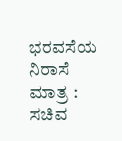ಭರವಸೆಯ ನಿರಾಸೆ ಮಾತ್ರ : ಸಚಿವ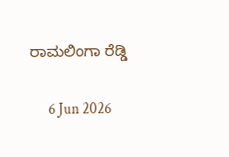ರಾಮಲಿಂಗಾ ರೆಡ್ಡಿ

      6 Jun 2026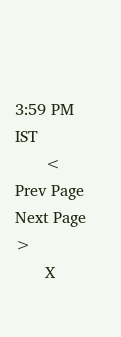3:59 PM IST
      < Prev Page Next Page  >
      X